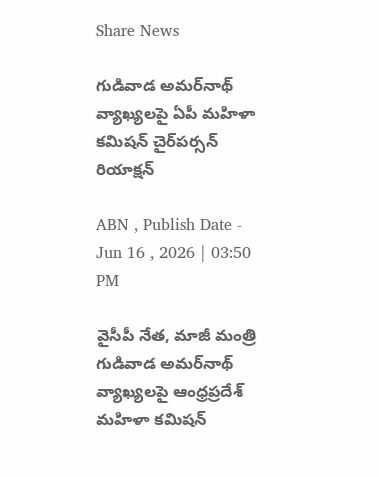Share News

గుడివాడ అమర్‌నాథ్ వ్యాఖ్యలపై ఏపీ మహిళా కమిషన్ చైర్‌పర్సన్ రియాక్షన్

ABN , Publish Date - Jun 16 , 2026 | 03:50 PM

వైసీపీ నేత, మాజీ మంత్రి గుడివాడ అమర్‌నాథ్ వ్యాఖ్యలపై ఆంధ్రప్రదేశ్ మహిళా కమిషన్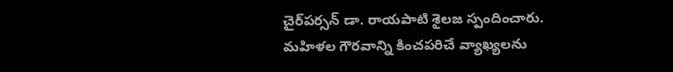చైర్‌పర్సన్ డా. రాయపాటి శైలజ స్పందించారు. మహిళల గౌరవాన్ని కించపరిచే వ్యాఖ్యలను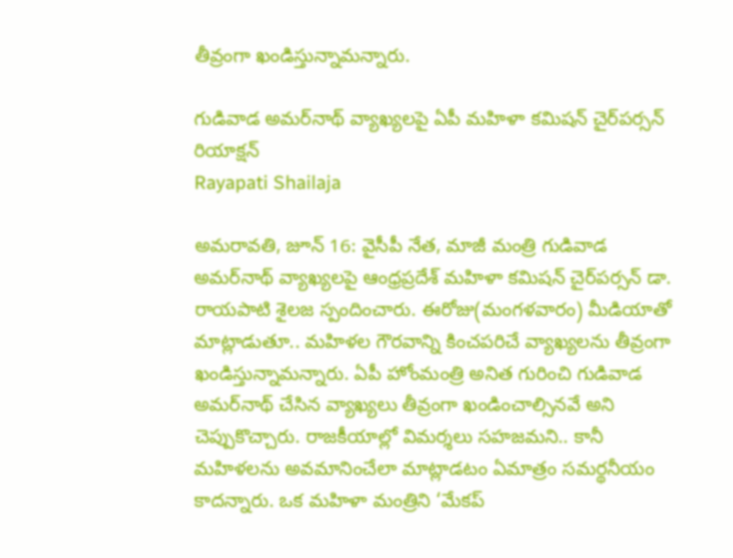తీవ్రంగా ఖండిస్తున్నామన్నారు.

గుడివాడ అమర్‌నాథ్ వ్యాఖ్యలపై ఏపీ మహిళా కమిషన్ చైర్‌పర్సన్ రియాక్షన్
Rayapati Shailaja

అమరావతి, జూన్ 16: వైసీపీ నేత, మాజీ మంత్రి గుడివాడ అమర్‌నాథ్ వ్యాఖ్యలపై ఆంధ్రప్రదేశ్ మహిళా కమిషన్ చైర్‌పర్సన్ డా. రాయపాటి శైలజ స్పందించారు. ఈరోజు(మంగళవారం) మీడియాతో మాట్లాడుతూ.. మహిళల గౌరవాన్ని కించపరిచే వ్యాఖ్యలను తీవ్రంగా ఖండిస్తున్నామన్నారు. ఏపీ హోంమంత్రి అనిత గురించి గుడివాడ అమర్‌నాథ్ చేసిన వ్యాఖ్యలు తీవ్రంగా ఖండించాల్సినవే అని చెప్పుకొచ్చారు. రాజకీయాల్లో విమర్శలు సహజమని.. కానీ మహిళలను అవమానించేలా మాట్లాడటం ఏమాత్రం సమర్థనీయం కాదన్నారు. ఒక మహిళా మంత్రిని ‘మేకప్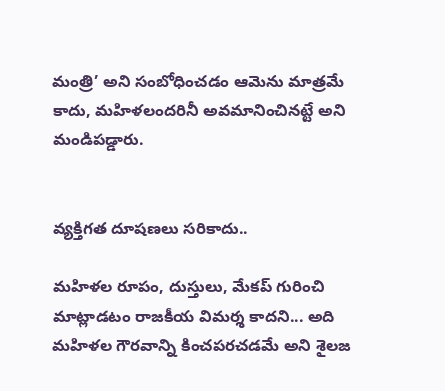మంత్రి’ అని సంబోధించడం ఆమెను మాత్రమే కాదు, మహిళలందరినీ అవమానించినట్టే అని మండిపడ్డారు.


వ్యక్తిగత దూషణలు సరికాదు..

మహిళల రూపం, దుస్తులు, మేకప్ గురించి మాట్లాడటం రాజకీయ విమర్శ కాదని... అది మహిళల గౌరవాన్ని కించపరచడమే అని శైలజ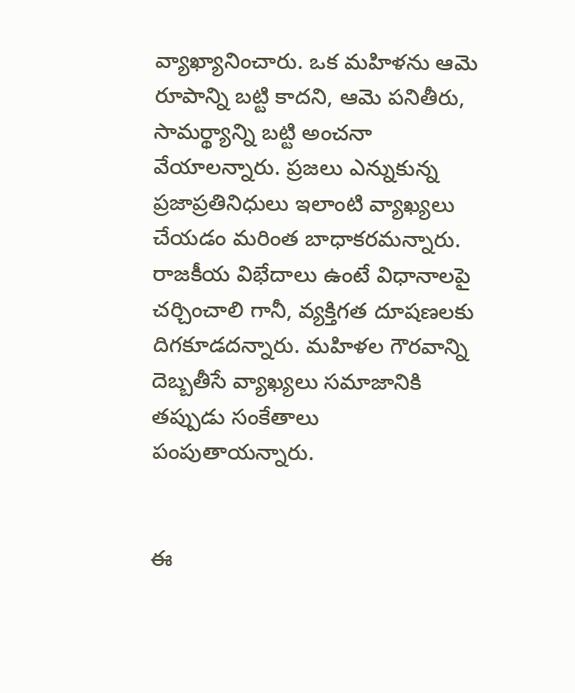వ్యాఖ్యానించారు. ఒక మహిళను ఆమె రూపాన్ని బట్టి కాదని, ఆమె పనితీరు, సామర్థ్యాన్ని బట్టి అంచనా వేయాలన్నారు. ప్రజలు ఎన్నుకున్న ప్రజాప్రతినిధులు ఇలాంటి వ్యాఖ్యలు చేయడం మరింత బాధాకరమన్నారు. రాజకీయ విభేదాలు ఉంటే విధానాలపై చర్చించాలి గానీ, వ్యక్తిగత దూషణలకు దిగకూడదన్నారు. మహిళల గౌరవాన్ని దెబ్బతీసే వ్యాఖ్యలు సమాజానికి తప్పుడు సంకేతాలు పంపుతాయన్నారు.


ఈ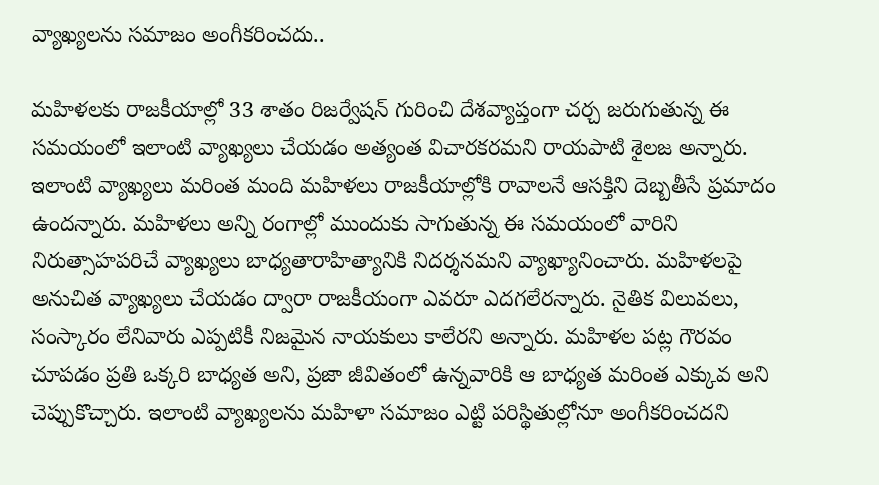వ్యాఖ్యలను సమాజం అంగీకరించదు..

మహిళలకు రాజకీయాల్లో 33 శాతం రిజర్వేషన్ గురించి దేశవ్యాప్తంగా చర్చ జరుగుతున్న ఈ సమయంలో ఇలాంటి వ్యాఖ్యలు చేయడం అత్యంత విచారకరమని రాయపాటి శైలజ అన్నారు. ఇలాంటి వ్యాఖ్యలు మరింత మంది మహిళలు రాజకీయాల్లోకి రావాలనే ఆసక్తిని దెబ్బతీసే ప్రమాదం ఉందన్నారు. మహిళలు అన్ని రంగాల్లో ముందుకు సాగుతున్న ఈ సమయంలో వారిని నిరుత్సాహపరిచే వ్యాఖ్యలు బాధ్యతారాహిత్యానికి నిదర్శనమని వ్యాఖ్యానించారు. మహిళలపై అనుచిత వ్యాఖ్యలు చేయడం ద్వారా రాజకీయంగా ఎవరూ ఎదగలేరన్నారు. నైతిక విలువలు, సంస్కారం లేనివారు ఎప్పటికీ నిజమైన నాయకులు కాలేరని అన్నారు. మహిళల పట్ల గౌరవం చూపడం ప్రతి ఒక్కరి బాధ్యత అని, ప్రజా జీవితంలో ఉన్నవారికి ఆ బాధ్యత మరింత ఎక్కువ అని చెప్పుకొచ్చారు. ఇలాంటి వ్యాఖ్యలను మహిళా సమాజం ఎట్టి పరిస్థితుల్లోనూ అంగీకరించదని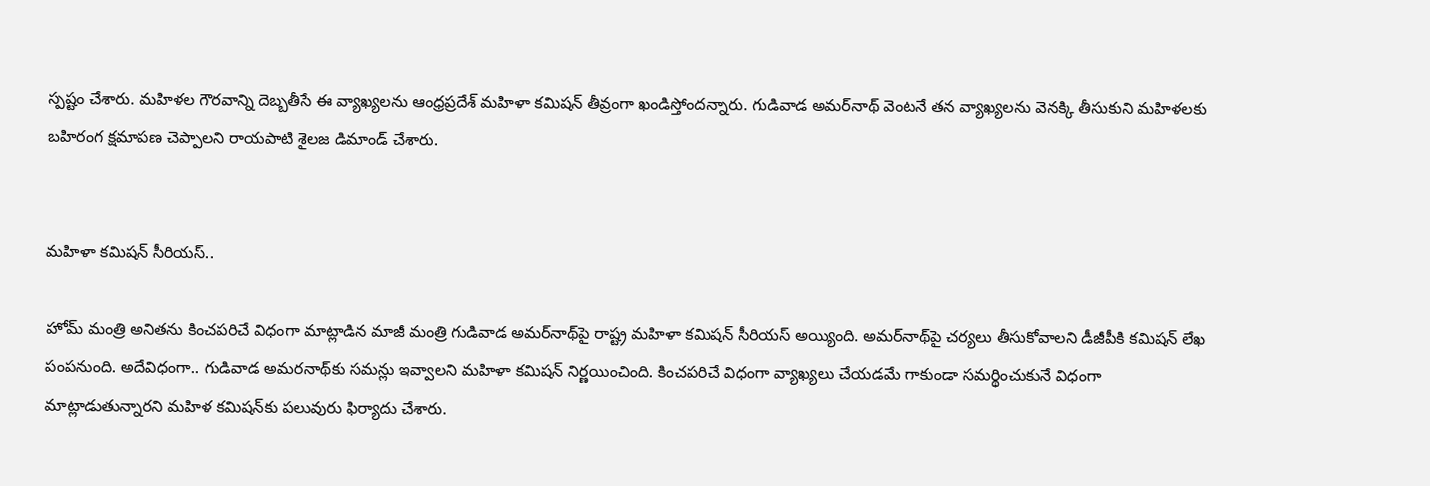స్పష్టం చేశారు. మహిళల గౌరవాన్ని దెబ్బతీసే ఈ వ్యాఖ్యలను ఆంధ్రప్రదేశ్ మహిళా కమిషన్ తీవ్రంగా ఖండిస్తోందన్నారు. గుడివాడ అమర్‌నాథ్ వెంటనే తన వ్యాఖ్యలను వెనక్కి తీసుకుని మహిళలకు బహిరంగ క్షమాపణ చెప్పాలని రాయపాటి శైలజ డిమాండ్ చేశారు.


మహిళా కమిషన్ సీరియస్..

హోమ్ మంత్రి అనితను కించపరిచే విధంగా మాట్లాడిన మాజీ మంత్రి గుడివాడ అమర్‌నాథ్‌పై రాష్ట్ర మహిళా కమిషన్ సీరియస్ అయ్యింది. అమర్‌నాథ్‌పై చర్యలు తీసుకోవాలని డీజీపీకి కమిషన్ లేఖ పంపనుంది. అదేవిధంగా.. గుడివాడ అమరనాథ్‌కు సమన్లు ఇవ్వాలని మహిళా కమిషన్ నిర్ణయించింది. కించపరిచే విధంగా వ్యాఖ్యలు చేయడమే గాకుండా సమర్థించుకునే విధంగా మాట్లాడుతున్నారని మహిళ కమిషన్‌కు పలువురు ఫిర్యాదు చేశారు.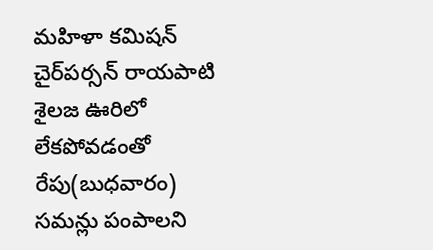మహిళా కమిషన్ చైర్‌పర్సన్ రాయపాటి శైలజ ఊరిలో లేకపోవడంతో రేపు(బుధవారం) సమన్లు పంపాలని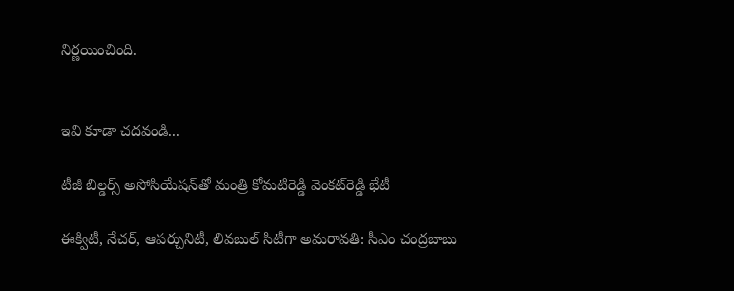నిర్ణయించింది.


ఇవి కూడా చదవండి...

టీజీ బిల్డర్స్ అసోసియేషన్‌తో మంత్రి కోమటిరెడ్డి వెంకట్‌రెడ్డి భేటీ

ఈక్విటీ, నేచర్, ఆపర్చునిటీ, లివబుల్ సిటీగా అమరావతి: సీఎం చంద్రబాబు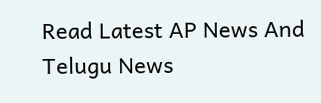Read Latest AP News And Telugu News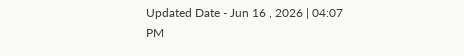Updated Date - Jun 16 , 2026 | 04:07 PM